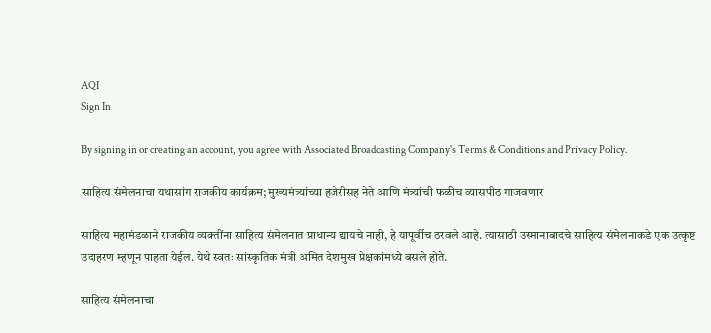AQI
Sign In

By signing in or creating an account, you agree with Associated Broadcasting Company's Terms & Conditions and Privacy Policy.

साहित्य संमेलनाचा यथासांग राजकीय कार्यक्रम; मुख्यमंत्र्यांच्या हजेरीसह नेते आणि मंत्र्यांची फळीच व्यासपीठ गाजवणार

साहित्य महामंडळाने राजकीय व्यक्तींना साहित्य संमेलनात प्राधान्य द्यायचे नाही, हे यापूर्वीच ठरवले आहे. त्यासाठी उस्मानाबादचे साहित्य संमेलनाकडे एक उत्कृष्ट उदाहरण म्हणून पाहता येईल. येथे स्वतः सांस्कृतिक मंत्री अमित देशमुख प्रेक्षकांमध्ये बसले होते.

साहित्य संमेलनाचा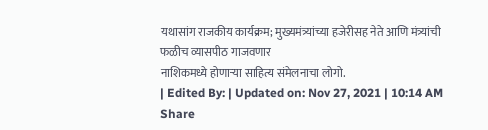यथासांग राजकीय कार्यक्रम; मुख्यमंत्र्यांच्या हजेरीसह नेते आणि मंत्र्यांची फळीच व्यासपीठ गाजवणार
नाशिकमध्ये होणाऱ्या साहित्य संमेलनाचा लोगो.
| Edited By: | Updated on: Nov 27, 2021 | 10:14 AM
Share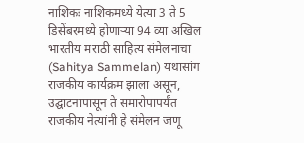नाशिकः नाशिकमध्ये येत्या 3 ते 5 डिसेंबरमध्ये होणाऱ्या 94 व्या अखिल भारतीय मराठी साहित्य संमेलनाचा (Sahitya Sammelan) यथासांग राजकीय कार्यक्रम झाला असून, उद्घाटनापासून ते समारोपापर्यंत राजकीय नेत्यांनी हे संमेलन जणू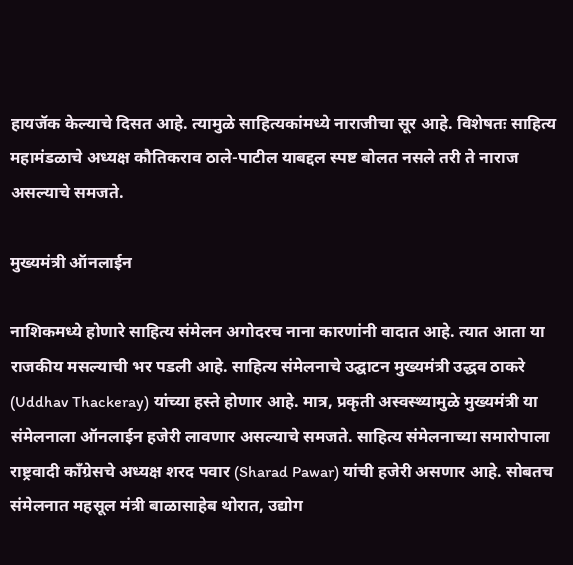हायजॅक केल्याचे दिसत आहे. त्यामुळे साहित्यकांमध्ये नाराजीचा सूर आहे. विशेषतः साहित्य महामंडळाचे अध्यक्ष कौतिकराव ठाले-पाटील याबद्दल स्पष्ट बोलत नसले तरी ते नाराज असल्याचे समजते.

मुख्यमंत्री ऑनलाईन

नाशिकमध्ये होणारे साहित्य संमेलन अगोदरच नाना कारणांनी वादात आहे. त्यात आता या राजकीय मसल्याची भर पडली आहे. साहित्य संमेलनाचे उद्घाटन मुख्यमंत्री उद्धव ठाकरे (Uddhav Thackeray) यांच्या हस्ते होणार आहे. मात्र, प्रकृती अस्वस्थ्यामुळे मुख्यमंत्री या संमेलनाला ऑनलाईन हजेरी लावणार असल्याचे समजते. साहित्य संमेलनाच्या समारोपाला राष्ट्रवादी काँग्रेसचे अध्यक्ष शरद पवार (Sharad Pawar) यांची हजेरी असणार आहे. सोबतच संमेलनात महसूल मंत्री बाळासाहेब थोरात, उद्योग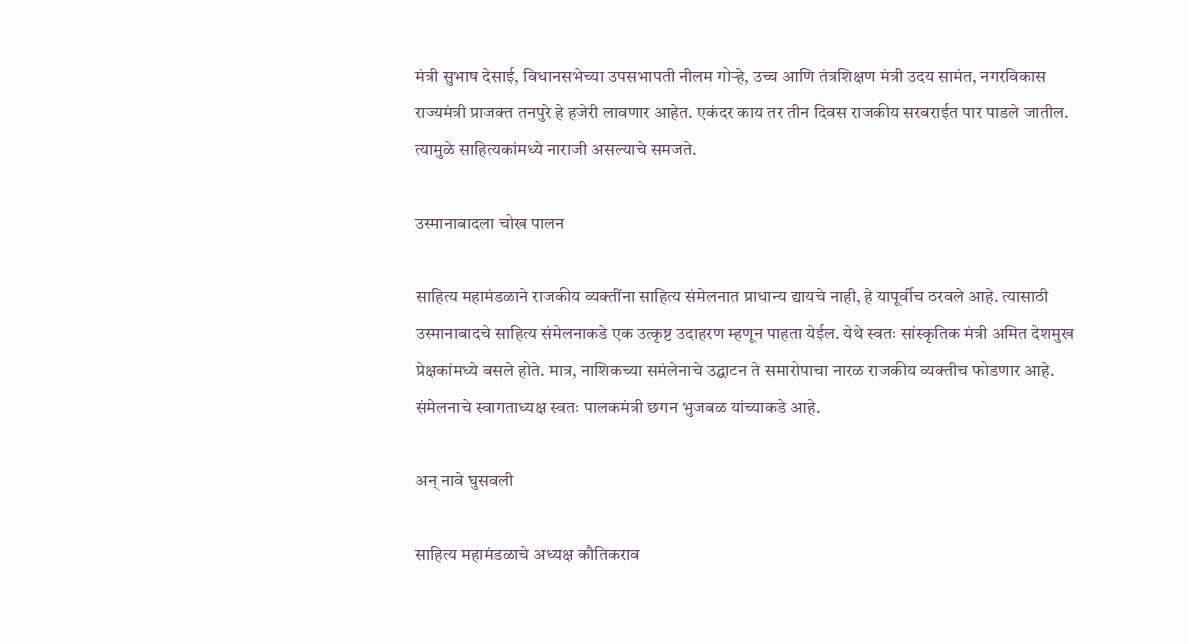मंत्री सुभाष देसाई, विधानसभेच्या उपसभापती नीलम गोऱ्हे, उच्च आणि तंत्रशिक्षण मंत्री उदय सामंत, नगरविकास राज्यमंत्री प्राजक्त तनपुरे हे हजेरी लावणार आहेत. एकंदर काय तर तीन दिवस राजकीय सरबराईत पार पाडले जातील. त्यामुळे साहित्यकांमध्ये नाराजी असल्याचे समजते.

उस्मानाबादला चोख पालन

साहित्य महामंडळाने राजकीय व्यक्तींना साहित्य संमेलनात प्राधान्य द्यायचे नाही, हे यापूर्वीच ठरवले आहे. त्यासाठी उस्मानाबादचे साहित्य संमेलनाकडे एक उत्कृष्ट उदाहरण म्हणून पाहता येईल. येथे स्वतः सांस्कृतिक मंत्री अमित देशमुख प्रेक्षकांमध्ये बसले होते. मात्र, नाशिकच्या समंलेनाचे उद्घाटन ते समारोपाचा नारळ राजकीय व्यक्तीच फोडणार आहे. संमेलनाचे स्वागताध्यक्ष स्वतः पालकमंत्री छगन भुजबळ यांच्याकडे आहे.

अन् नावे घुसवली

साहित्य महामंडळाचे अध्यक्ष कौतिकराव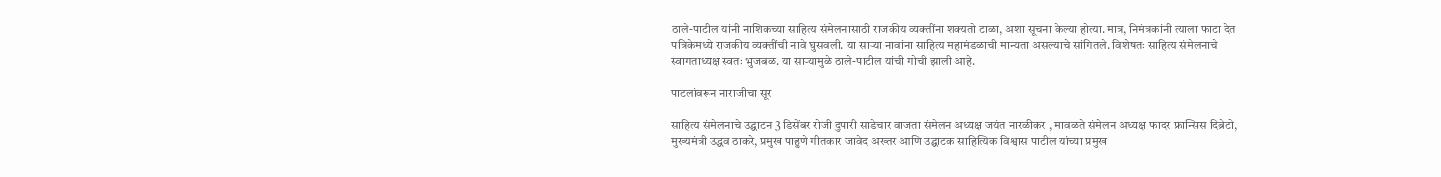ठाले-पाटील यांनी नाशिकच्या साहित्य संमेलनासाठी राजकीय व्यक्तींना शक्यतो टाळा, अशा सूचना केल्या होत्या. मात्र, निमंत्रकांनी त्याला फाटा देत पत्रिकेमध्ये राजकीय व्यक्तींची नावे घुसवली. या साऱ्या नावांना साहित्य महामंडळाची मान्यता असल्याचे सांगितले. विशेषतः साहित्य संमेलनाचे स्वागताध्यक्ष स्वतः भुजबळ. या साऱ्यामुळे ठाले-पाटील यांची गोची झाली आहे.

पाटलांवरून नाराजीचा सूर

साहित्य संमेलनाचे उद्घाटन 3 डिसेंबर रोजी दुपारी साडेचार वाजता संमेलन अध्यक्ष जयंत नारळीकर , मावळते संमेलन अध्यक्ष फादर फ्रान्सिस दिब्रेटो, मुख्यमंत्री उद्धव ठाकरे, प्रमुख पाहुणे गीतकार जावेद अख्तर आणि उद्घाटक साहित्यिक विश्वास पाटील यांच्या प्रमुख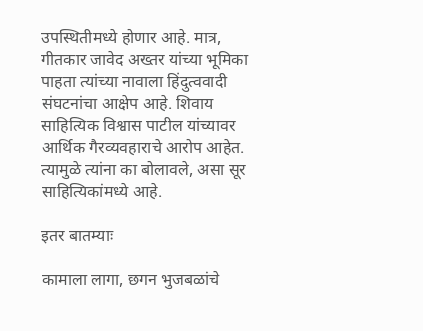उपस्थितीमध्ये होणार आहे. मात्र, गीतकार जावेद अख्तर यांच्या भूमिका पाहता त्यांच्या नावाला हिंदुत्ववादी संघटनांचा आक्षेप आहे. शिवाय साहित्यिक विश्वास पाटील यांच्यावर आर्थिक गैरव्यवहाराचे आरोप आहेत. त्यामुळे त्यांना का बोलावले, असा सूर साहित्यिकांमध्ये आहे.

इतर बातम्याः

कामाला लागा, छगन भुजबळांचे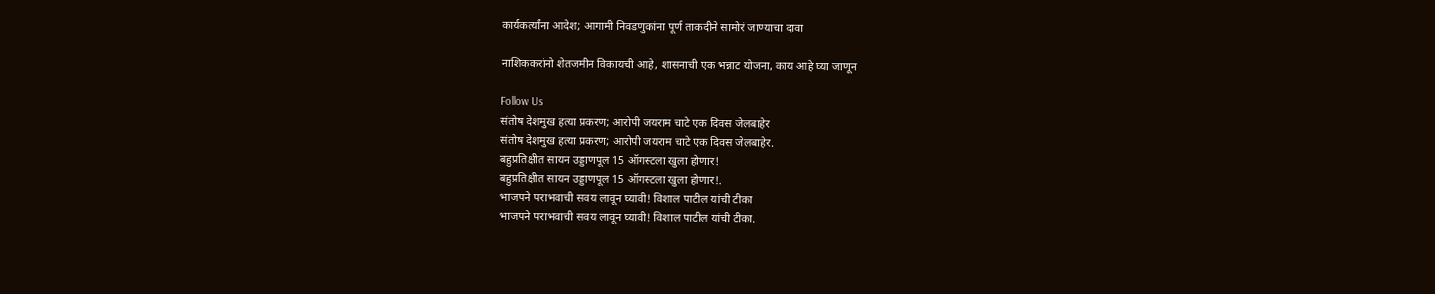कार्यकर्त्यांना आदेश; आगामी निवडणुकांना पूर्ण ताकदीने सामोरं जाण्याचा दावा

नाशिककरांनो शेतजमीन विकायची आहे, शासनाची एक भन्नाट योजना, काय आहे घ्या जाणून

Follow Us
संतोष देशमुख हत्या प्रकरण; आरोपी जयराम चाटे एक दिवस जेलबाहेर
संतोष देशमुख हत्या प्रकरण; आरोपी जयराम चाटे एक दिवस जेलबाहेर.
बहुप्रतिक्षीत सायन उड्डाणपूल 15 ऑगस्टला खुला होणार!
बहुप्रतिक्षीत सायन उड्डाणपूल 15 ऑगस्टला खुला होणार!.
भाजपने पराभवाची सवय लावून घ्यावी! विशाल पाटील यांची टीका
भाजपने पराभवाची सवय लावून घ्यावी! विशाल पाटील यांची टीका.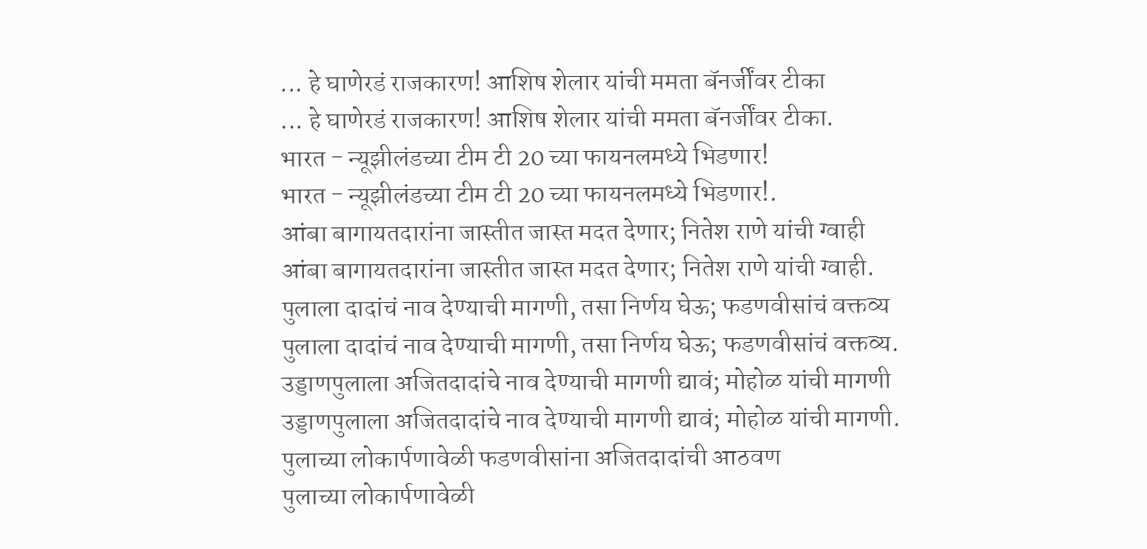... हे घाणेरडं राजकारण! आशिष शेलार यांची ममता बॅनर्जींवर टीका
... हे घाणेरडं राजकारण! आशिष शेलार यांची ममता बॅनर्जींवर टीका.
भारत - न्यूझीलंडच्या टीम टी 20 च्या फायनलमध्ये भिडणार!
भारत - न्यूझीलंडच्या टीम टी 20 च्या फायनलमध्ये भिडणार!.
आंबा बागायतदारांना जास्तीत जास्त मदत देणार; नितेश राणे यांची ग्वाही
आंबा बागायतदारांना जास्तीत जास्त मदत देणार; नितेश राणे यांची ग्वाही.
पुलाला दादांचं नाव देण्याची मागणी, तसा निर्णय घेऊ; फडणवीसांचं वक्तव्य
पुलाला दादांचं नाव देण्याची मागणी, तसा निर्णय घेऊ; फडणवीसांचं वक्तव्य.
उड्डाणपुलाला अजितदादांचे नाव देण्याची मागणी द्यावं; मोहोळ यांची मागणी
उड्डाणपुलाला अजितदादांचे नाव देण्याची मागणी द्यावं; मोहोळ यांची मागणी.
पुलाच्या लोकार्पणावेळी फडणवीसांना अजितदादांची आठवण
पुलाच्या लोकार्पणावेळी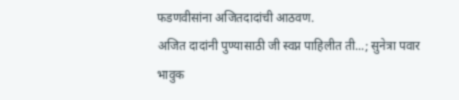फडणवीसांना अजितदादांची आठवण.
अजित दादांनी पुण्यासाठी जी स्वप्न पाहिलीत ती...; सुनेत्रा पवार भावुक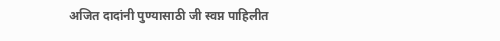अजित दादांनी पुण्यासाठी जी स्वप्न पाहिलीत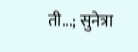ती...; सुनेत्रा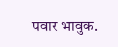पवार भावुक.